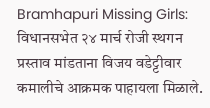Bramhapuri Missing Girls: विधानसभेत २४ मार्च रोजी स्थगन प्रस्ताव मांडताना विजय वडेट्टीवार कमालीचे आक्रमक पाहायला मिळाले.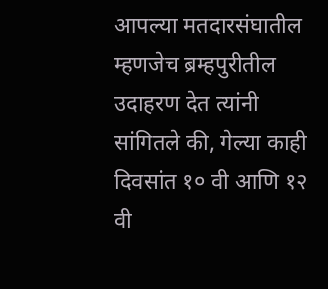आपल्या मतदारसंघातील म्हणजेच ब्रम्हपुरीतील उदाहरण देत त्यांनी सांगितले की, गेल्या काही दिवसांत १० वी आणि १२ वी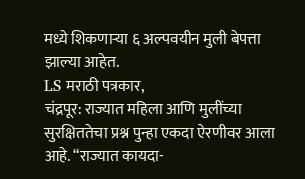मध्ये शिकणाऱ्या ६ अल्पवयीन मुली बेपत्ता झाल्या आहेत.
LS मराठी पत्रकार,
चंद्रपूर: राज्यात महिला आणि मुलींच्या सुरक्षिततेचा प्रश्न पुन्हा एकदा ऐरणीवर आला आहे. “राज्यात कायदा-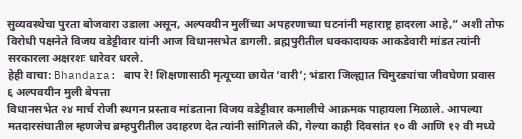सुव्यवस्थेचा पुरता बोजवारा उडाला असून, अल्पवयीन मुलींच्या अपहरणाच्या घटनांनी महाराष्ट्र हादरला आहे,” अशी तोफ विरोधी पक्षनेते विजय वडेट्टीवार यांनी आज विधानसभेत डागली. ब्रह्मपुरीतील धक्कादायक आकडेवारी मांडत त्यांनी सरकारला अक्षरशः धारेवर धरले.
हेही वाचा: Bhandara: बाप रे! शिक्षणासाठी मृत्यूच्या छायेत ‘वारी’; भंडारा जिल्ह्यात चिमुरड्यांचा जीवघेणा प्रवास
६ अल्पवयीन मुली बेपत्ता
विधानसभेत २४ मार्च रोजी स्थगन प्रस्ताव मांडताना विजय वडेट्टीवार कमालीचे आक्रमक पाहायला मिळाले. आपल्या मतदारसंघातील म्हणजेच ब्रम्हपुरीतील उदाहरण देत त्यांनी सांगितले की, गेल्या काही दिवसांत १० वी आणि १२ वी मध्ये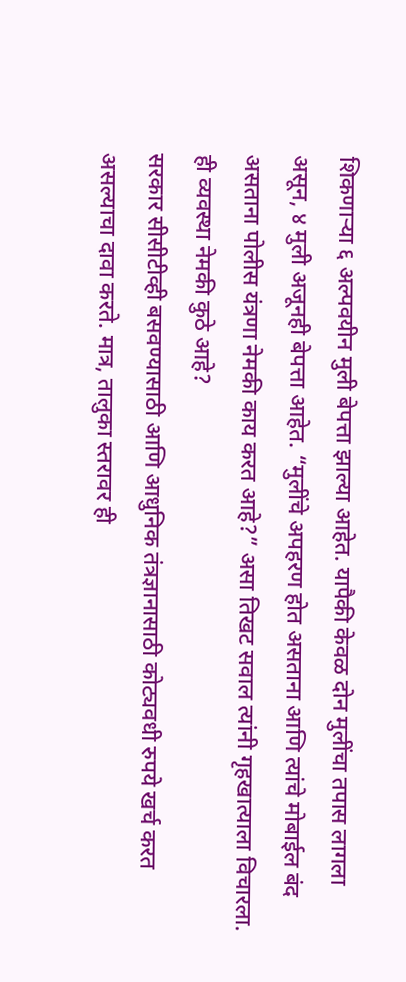शिकणाऱ्या ६ अल्पवयीन मुली बेपत्ता झाल्या आहेत. यापैकी केवळ दोन मुलींचा तपास लागला असून, ४ मुली अजूनही बेपत्ता आहेत. “मुलींचे अपहरण होत असताना आणि त्यांचे मोबाईल बंद असताना पोलीस यंत्रणा नेमकी काय करत आहे?” असा तिखट सवाल त्यांनी गृहखात्याला विचारला.
ही व्यवस्था नेमकी कुठे आहे?
सरकार सीसीटीव्ही बसवण्यासाठी आणि आधुनिक तंत्रज्ञानासाठी कोट्यवधी रुपये खर्च करत असल्याचा दावा करते. मात्र, तालुका स्तरावर ही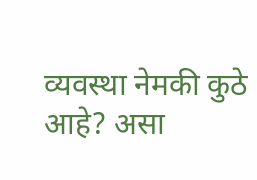व्यवस्था नेमकी कुठे आहे? असा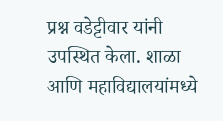प्रश्न वडेट्टीवार यांनी उपस्थित केला. शाळा आणि महाविद्यालयांमध्ये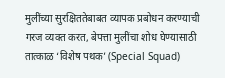मुलींच्या सुरक्षिततेबाबत व्यापक प्रबोधन करण्याची गरज व्यक्त करत, बेपत्ता मुलींचा शोध घेण्यासाठी तात्काळ ‘विशेष पथक’ (Special Squad)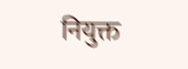नियुक्त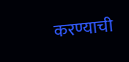करण्याची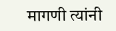मागणी त्यांनी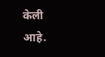केली आहे.